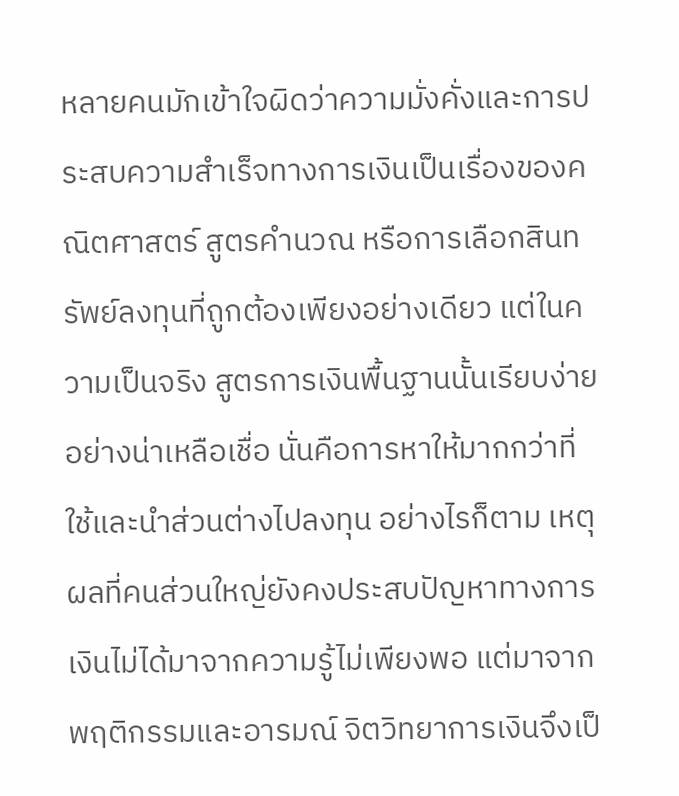หลายคนมักเข้าใจผิดว่าความมั่งคั่งและการประสบความสำเร็จทางการเงินเป็นเรื่องของคณิตศาสตร์ สูตรคำนวณ หรือการเลือกสินทรัพย์ลงทุนที่ถูกต้องเพียงอย่างเดียว แต่ในความเป็นจริง สูตรการเงินพื้นฐานนั้นเรียบง่ายอย่างน่าเหลือเชื่อ นั่นคือการหาให้มากกว่าที่ใช้และนำส่วนต่างไปลงทุน อย่างไรก็ตาม เหตุผลที่คนส่วนใหญ่ยังคงประสบปัญหาทางการเงินไม่ได้มาจากความรู้ไม่เพียงพอ แต่มาจากพฤติกรรมและอารมณ์ จิตวิทยาการเงินจึงเป็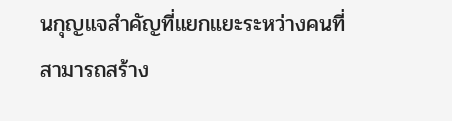นกุญแจสำคัญที่แยกแยะระหว่างคนที่สามารถสร้าง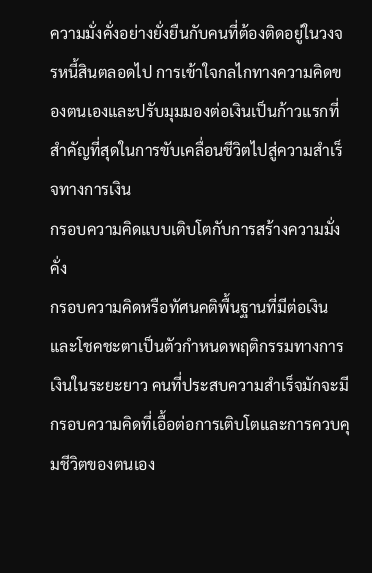ความมั่งคั่งอย่างยั่งยืนกับคนที่ต้องติดอยู่ในวงจรหนี้สินตลอดไป การเข้าใจกลไกทางความคิดของตนเองและปรับมุมมองต่อเงินเป็นก้าวแรกที่สำคัญที่สุดในการขับเคลื่อนชีวิตไปสู่ความสำเร็จทางการเงิน
กรอบความคิดแบบเติบโตกับการสร้างความมั่งคั่ง
กรอบความคิดหรือทัศนคติพื้นฐานที่มีต่อเงินและโชคชะตาเป็นตัวกำหนดพฤติกรรมทางการเงินในระยะยาว คนที่ประสบความสำเร็จมักจะมีกรอบความคิดที่เอื้อต่อการเติบโตและการควบคุมชีวิตของตนเอง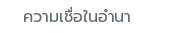ความเชื่อในอำนา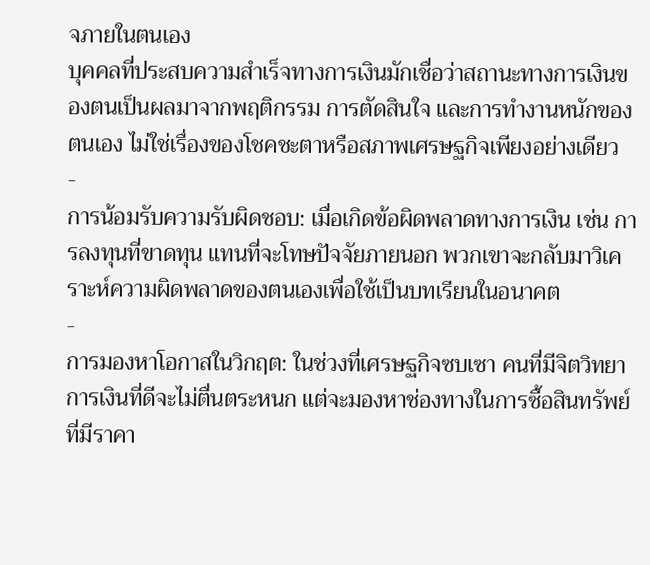จภายในตนเอง
บุคคลที่ประสบความสำเร็จทางการเงินมักเชื่อว่าสถานะทางการเงินของตนเป็นผลมาจากพฤติกรรม การตัดสินใจ และการทำงานหนักของตนเอง ไม่ใช่เรื่องของโชคชะตาหรือสภาพเศรษฐกิจเพียงอย่างเดียว
-
การน้อมรับความรับผิดชอบ: เมื่อเกิดข้อผิดพลาดทางการเงิน เช่น การลงทุนที่ขาดทุน แทนที่จะโทษปัจจัยภายนอก พวกเขาจะกลับมาวิเคราะห์ความผิดพลาดของตนเองเพื่อใช้เป็นบทเรียนในอนาคต
-
การมองหาโอกาสในวิกฤต: ในช่วงที่เศรษฐกิจซบเซา คนที่มีจิตวิทยาการเงินที่ดีจะไม่ตื่นตระหนก แต่จะมองหาช่องทางในการซื้อสินทรัพย์ที่มีราคา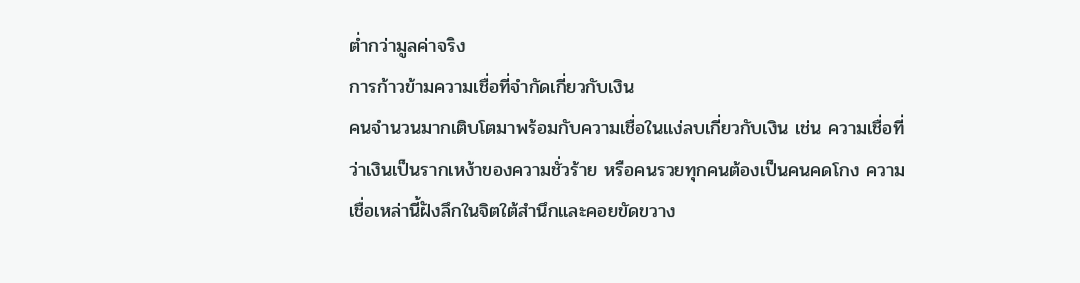ต่ำกว่ามูลค่าจริง
การก้าวข้ามความเชื่อที่จำกัดเกี่ยวกับเงิน
คนจำนวนมากเติบโตมาพร้อมกับความเชื่อในแง่ลบเกี่ยวกับเงิน เช่น ความเชื่อที่ว่าเงินเป็นรากเหง้าของความชั่วร้าย หรือคนรวยทุกคนต้องเป็นคนคดโกง ความเชื่อเหล่านี้ฝังลึกในจิตใต้สำนึกและคอยขัดขวาง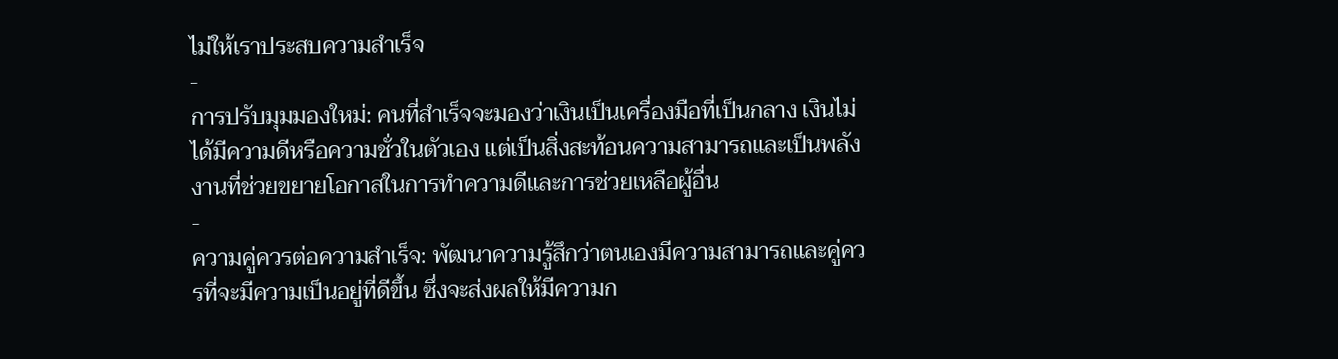ไม่ให้เราประสบความสำเร็จ
-
การปรับมุมมองใหม่: คนที่สำเร็จจะมองว่าเงินเป็นเครื่องมือที่เป็นกลาง เงินไม่ได้มีความดีหรือความชั่วในตัวเอง แต่เป็นสิ่งสะท้อนความสามารถและเป็นพลังงานที่ช่วยขยายโอกาสในการทำความดีและการช่วยเหลือผู้อื่น
-
ความคู่ควรต่อความสำเร็จ: พัฒนาความรู้สึกว่าตนเองมีความสามารถและคู่ควรที่จะมีความเป็นอยู่ที่ดีขึ้น ซึ่งจะส่งผลให้มีความก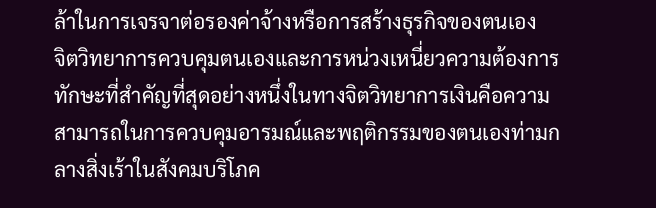ล้าในการเจรจาต่อรองค่าจ้างหรือการสร้างธุรกิจของตนเอง
จิตวิทยาการควบคุมตนเองและการหน่วงเหนี่ยวความต้องการ
ทักษะที่สำคัญที่สุดอย่างหนึ่งในทางจิตวิทยาการเงินคือความสามารถในการควบคุมอารมณ์และพฤติกรรมของตนเองท่ามกลางสิ่งเร้าในสังคมบริโภค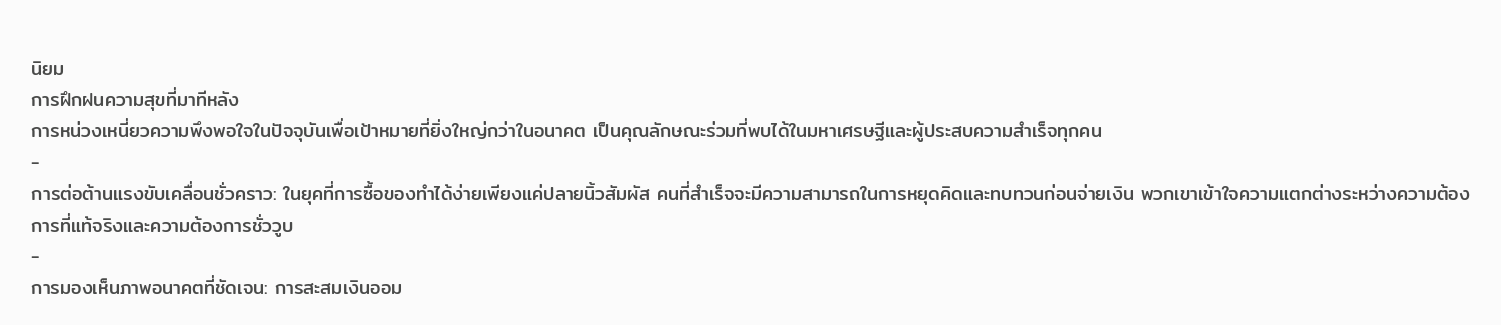นิยม
การฝึกฝนความสุขที่มาทีหลัง
การหน่วงเหนี่ยวความพึงพอใจในปัจจุบันเพื่อเป้าหมายที่ยิ่งใหญ่กว่าในอนาคต เป็นคุณลักษณะร่วมที่พบได้ในมหาเศรษฐีและผู้ประสบความสำเร็จทุกคน
-
การต่อต้านแรงขับเคลื่อนชั่วคราว: ในยุคที่การซื้อของทำได้ง่ายเพียงแค่ปลายนิ้วสัมผัส คนที่สำเร็จจะมีความสามารถในการหยุดคิดและทบทวนก่อนจ่ายเงิน พวกเขาเข้าใจความแตกต่างระหว่างความต้องการที่แท้จริงและความต้องการชั่ววูบ
-
การมองเห็นภาพอนาคตที่ชัดเจน: การสะสมเงินออม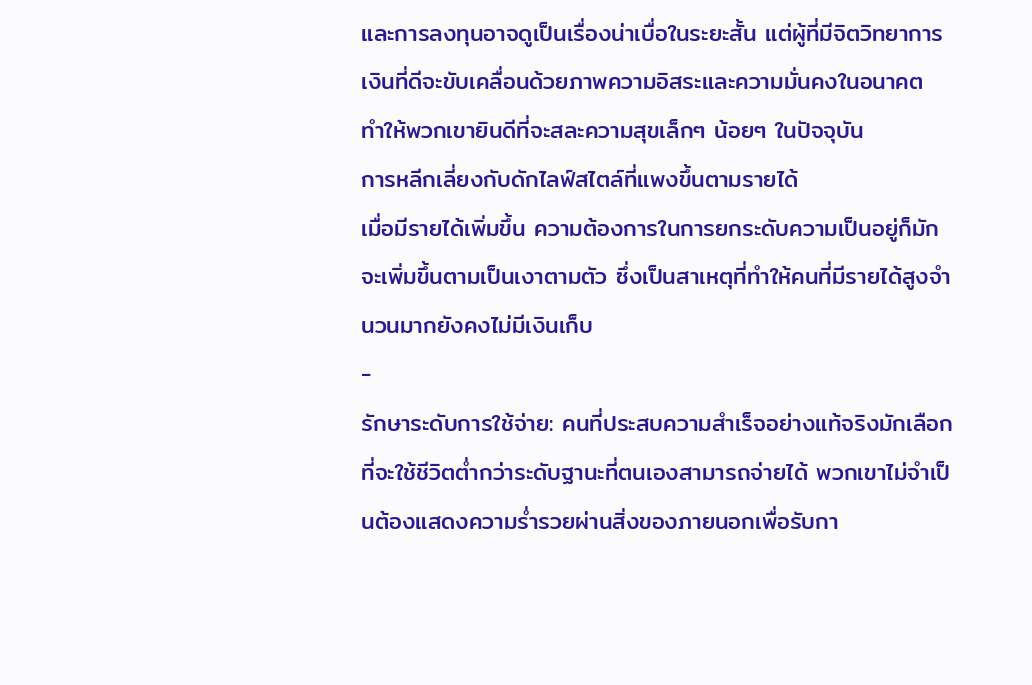และการลงทุนอาจดูเป็นเรื่องน่าเบื่อในระยะสั้น แต่ผู้ที่มีจิตวิทยาการเงินที่ดีจะขับเคลื่อนด้วยภาพความอิสระและความมั่นคงในอนาคต ทำให้พวกเขายินดีที่จะสละความสุขเล็กๆ น้อยๆ ในปัจจุบัน
การหลีกเลี่ยงกับดักไลฟ์สไตล์ที่แพงขึ้นตามรายได้
เมื่อมีรายได้เพิ่มขึ้น ความต้องการในการยกระดับความเป็นอยู่ก็มักจะเพิ่มขึ้นตามเป็นเงาตามตัว ซึ่งเป็นสาเหตุที่ทำให้คนที่มีรายได้สูงจำนวนมากยังคงไม่มีเงินเก็บ
-
รักษาระดับการใช้จ่าย: คนที่ประสบความสำเร็จอย่างแท้จริงมักเลือกที่จะใช้ชีวิตต่ำกว่าระดับฐานะที่ตนเองสามารถจ่ายได้ พวกเขาไม่จำเป็นต้องแสดงความร่ำรวยผ่านสิ่งของภายนอกเพื่อรับกา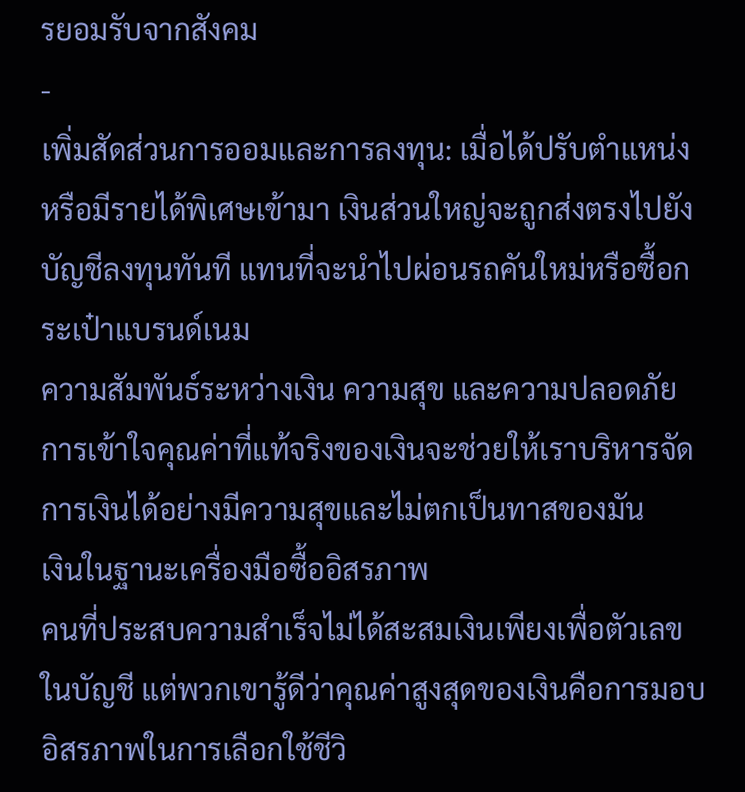รยอมรับจากสังคม
-
เพิ่มสัดส่วนการออมและการลงทุน: เมื่อได้ปรับตำแหน่งหรือมีรายได้พิเศษเข้ามา เงินส่วนใหญ่จะถูกส่งตรงไปยังบัญชีลงทุนทันที แทนที่จะนำไปผ่อนรถคันใหม่หรือซื้อกระเป๋าแบรนด์เนม
ความสัมพันธ์ระหว่างเงิน ความสุข และความปลอดภัย
การเข้าใจคุณค่าที่แท้จริงของเงินจะช่วยให้เราบริหารจัดการเงินได้อย่างมีความสุขและไม่ตกเป็นทาสของมัน
เงินในฐานะเครื่องมือซื้ออิสรภาพ
คนที่ประสบความสำเร็จไม่ได้สะสมเงินเพียงเพื่อตัวเลขในบัญชี แต่พวกเขารู้ดีว่าคุณค่าสูงสุดของเงินคือการมอบอิสรภาพในการเลือกใช้ชีวิ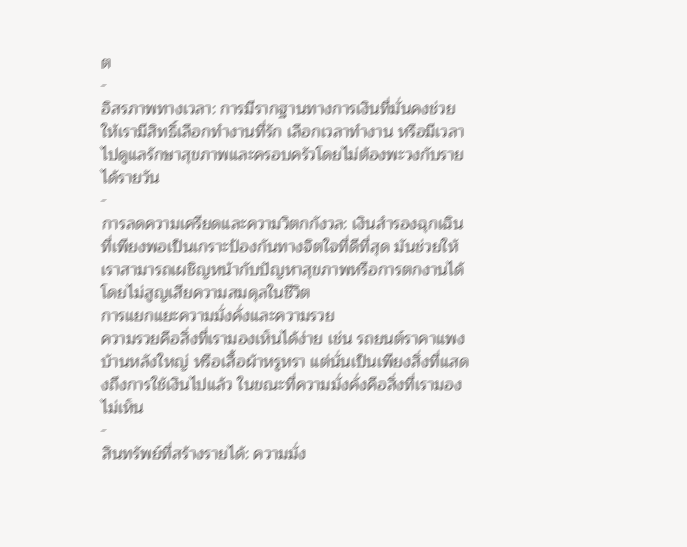ต
-
อิสรภาพทางเวลา: การมีรากฐานทางการเงินที่มั่นคงช่วยให้เรามีสิทธิ์เลือกทำงานที่รัก เลือกเวลาทำงาน หรือมีเวลาไปดูแลรักษาสุขภาพและครอบครัวโดยไม่ต้องพะวงกับรายได้รายวัน
-
การลดความเครียดและความวิตกกังวล: เงินสำรองฉุกเฉินที่เพียงพอเป็นเกราะป้องกันทางจิตใจที่ดีที่สุด มันช่วยให้เราสามารถเผชิญหน้ากับปัญหาสุขภาพหรือการตกงานได้โดยไม่สูญเสียความสมดุลในชีวิต
การแยกแยะความมั่งคั่งและความรวย
ความรวยคือสิ่งที่เรามองเห็นได้ง่าย เช่น รถยนต์ราคาแพง บ้านหลังใหญ่ หรือเสื้อผ้าหรูหรา แต่นั่นเป็นเพียงสิ่งที่แสดงถึงการใช้เงินไปแล้ว ในขณะที่ความมั่งคั่งคือสิ่งที่เรามองไม่เห็น
-
สินทรัพย์ที่สร้างรายได้: ความมั่ง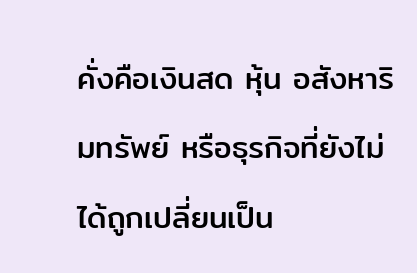คั่งคือเงินสด หุ้น อสังหาริมทรัพย์ หรือธุรกิจที่ยังไม่ได้ถูกเปลี่ยนเป็น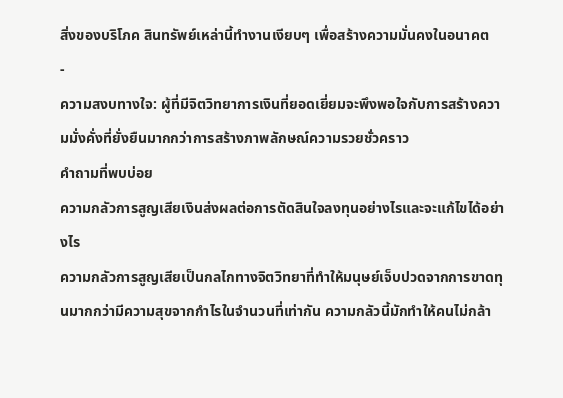สิ่งของบริโภค สินทรัพย์เหล่านี้ทำงานเงียบๆ เพื่อสร้างความมั่นคงในอนาคต
-
ความสงบทางใจ: ผู้ที่มีจิตวิทยาการเงินที่ยอดเยี่ยมจะพึงพอใจกับการสร้างความมั่งคั่งที่ยั่งยืนมากกว่าการสร้างภาพลักษณ์ความรวยชั่วคราว
คำถามที่พบบ่อย
ความกลัวการสูญเสียเงินส่งผลต่อการตัดสินใจลงทุนอย่างไรและจะแก้ไขได้อย่างไร
ความกลัวการสูญเสียเป็นกลไกทางจิตวิทยาที่ทำให้มนุษย์เจ็บปวดจากการขาดทุนมากกว่ามีความสุขจากกำไรในจำนวนที่เท่ากัน ความกลัวนี้มักทำให้คนไม่กล้า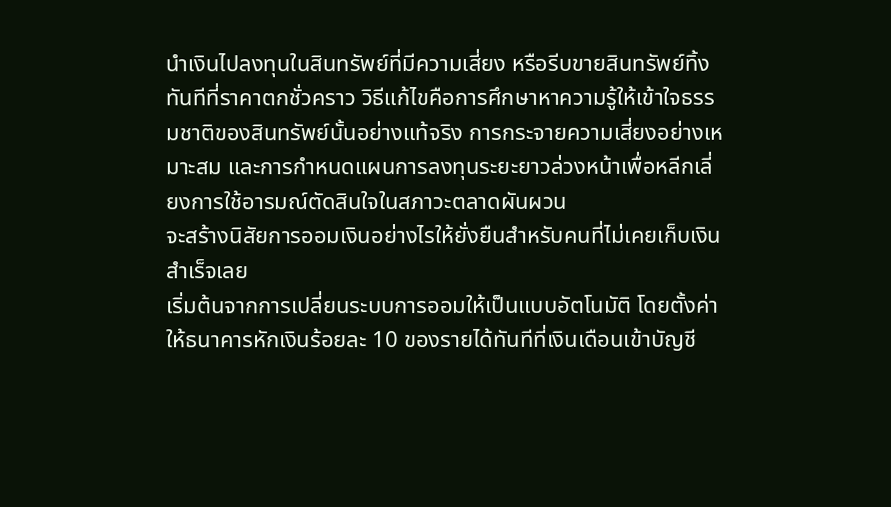นำเงินไปลงทุนในสินทรัพย์ที่มีความเสี่ยง หรือรีบขายสินทรัพย์ทิ้งทันทีที่ราคาตกชั่วคราว วิธีแก้ไขคือการศึกษาหาความรู้ให้เข้าใจธรรมชาติของสินทรัพย์นั้นอย่างแท้จริง การกระจายความเสี่ยงอย่างเหมาะสม และการกำหนดแผนการลงทุนระยะยาวล่วงหน้าเพื่อหลีกเลี่ยงการใช้อารมณ์ตัดสินใจในสภาวะตลาดผันผวน
จะสร้างนิสัยการออมเงินอย่างไรให้ยั่งยืนสำหรับคนที่ไม่เคยเก็บเงินสำเร็จเลย
เริ่มต้นจากการเปลี่ยนระบบการออมให้เป็นแบบอัตโนมัติ โดยตั้งค่าให้ธนาคารหักเงินร้อยละ 10 ของรายได้ทันทีที่เงินเดือนเข้าบัญชี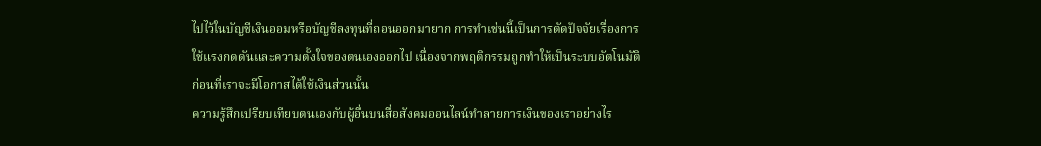ไปไว้ในบัญชีเงินออมหรือบัญชีลงทุนที่ถอนออกมายาก การทำเช่นนี้เป็นการตัดปัจจัยเรื่องการใช้แรงกดดันและความตั้งใจของตนเองออกไป เนื่องจากพฤติกรรมถูกทำให้เป็นระบบอัตโนมัติก่อนที่เราจะมีโอกาสได้ใช้เงินส่วนนั้น
ความรู้สึกเปรียบเทียบตนเองกับผู้อื่นบนสื่อสังคมออนไลน์ทำลายการเงินของเราอย่างไร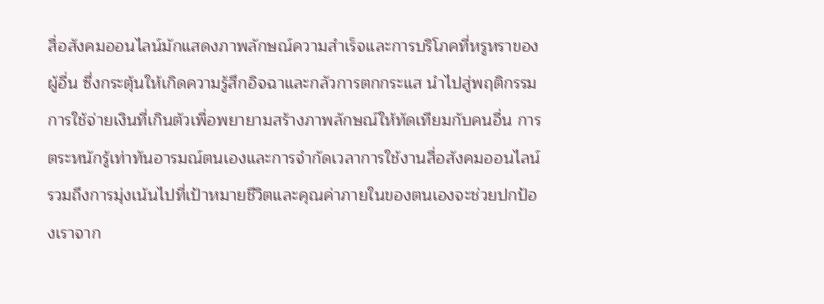สื่อสังคมออนไลน์มักแสดงภาพลักษณ์ความสำเร็จและการบริโภคที่หรูหราของผู้อื่น ซึ่งกระตุ้นให้เกิดความรู้สึกอิจฉาและกลัวการตกกระแส นำไปสู่พฤติกรรมการใช้จ่ายเงินที่เกินตัวเพื่อพยายามสร้างภาพลักษณ์ให้ทัดเทียมกับคนอื่น การตระหนักรู้เท่าทันอารมณ์ตนเองและการจำกัดเวลาการใช้งานสื่อสังคมออนไลน์ รวมถึงการมุ่งเน้นไปที่เป้าหมายชีวิตและคุณค่าภายในของตนเองจะช่วยปกป้องเราจาก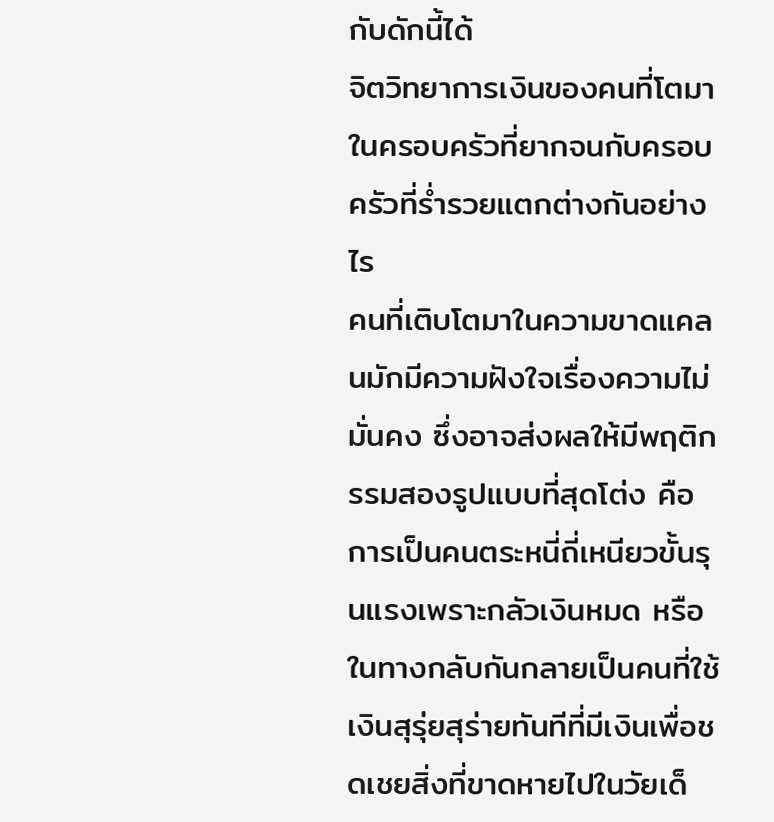กับดักนี้ได้
จิตวิทยาการเงินของคนที่โตมาในครอบครัวที่ยากจนกับครอบครัวที่ร่ำรวยแตกต่างกันอย่างไร
คนที่เติบโตมาในความขาดแคลนมักมีความฝังใจเรื่องความไม่มั่นคง ซึ่งอาจส่งผลให้มีพฤติกรรมสองรูปแบบที่สุดโต่ง คือการเป็นคนตระหนี่ถี่เหนียวขั้นรุนแรงเพราะกลัวเงินหมด หรือในทางกลับกันกลายเป็นคนที่ใช้เงินสุรุ่ยสุร่ายทันทีที่มีเงินเพื่อชดเชยสิ่งที่ขาดหายไปในวัยเด็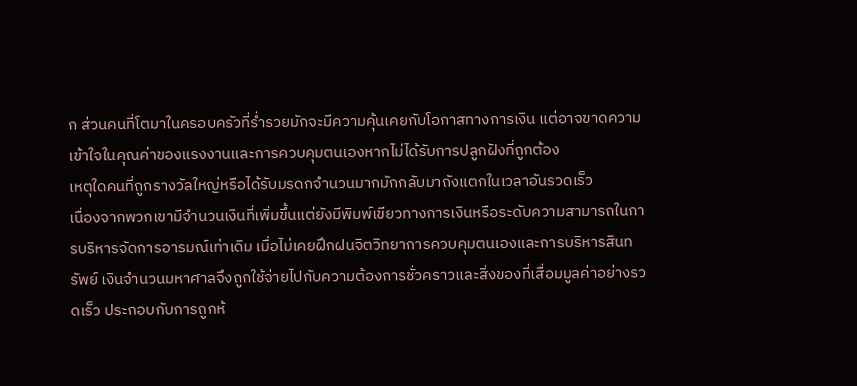ก ส่วนคนที่โตมาในครอบครัวที่ร่ำรวยมักจะมีความคุ้นเคยกับโอกาสทางการเงิน แต่อาจขาดความเข้าใจในคุณค่าของแรงงานและการควบคุมตนเองหากไม่ได้รับการปลูกฝังที่ถูกต้อง
เหตุใดคนที่ถูกรางวัลใหญ่หรือได้รับมรดกจำนวนมากมักกลับมาถังแตกในเวลาอันรวดเร็ว
เนื่องจากพวกเขามีจำนวนเงินที่เพิ่มขึ้นแต่ยังมีพิมพ์เขียวทางการเงินหรือระดับความสามารถในการบริหารจัดการอารมณ์เท่าเดิม เมื่อไม่เคยฝึกฝนจิตวิทยาการควบคุมตนเองและการบริหารสินทรัพย์ เงินจำนวนมหาศาลจึงถูกใช้จ่ายไปกับความต้องการชั่วคราวและสิ่งของที่เสื่อมมูลค่าอย่างรวดเร็ว ประกอบกับการถูกห้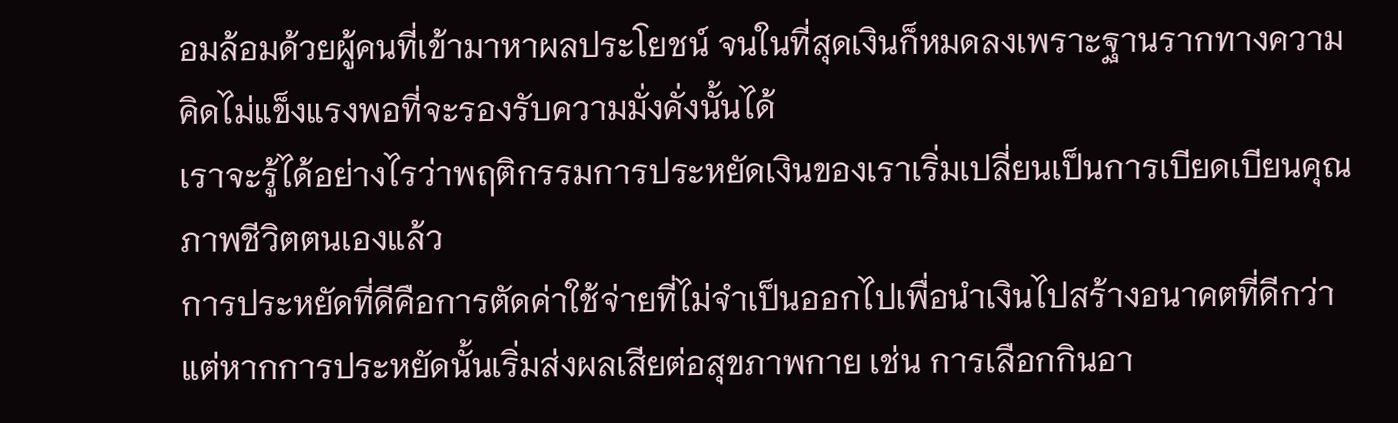อมล้อมด้วยผู้คนที่เข้ามาหาผลประโยชน์ จนในที่สุดเงินก็หมดลงเพราะฐานรากทางความคิดไม่แข็งแรงพอที่จะรองรับความมั่งคั่งนั้นได้
เราจะรู้ได้อย่างไรว่าพฤติกรรมการประหยัดเงินของเราเริ่มเปลี่ยนเป็นการเบียดเบียนคุณภาพชีวิตตนเองแล้ว
การประหยัดที่ดีคือการตัดค่าใช้จ่ายที่ไม่จำเป็นออกไปเพื่อนำเงินไปสร้างอนาคตที่ดีกว่า แต่หากการประหยัดนั้นเริ่มส่งผลเสียต่อสุขภาพกาย เช่น การเลือกกินอา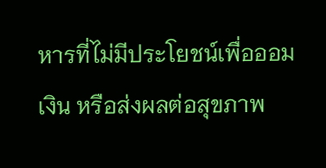หารที่ไม่มีประโยชน์เพื่อออมเงิน หรือส่งผลต่อสุขภาพ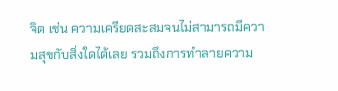จิต เช่น ความเครียดสะสมจนไม่สามารถมีความสุขกับสิ่งใดได้เลย รวมถึงการทำลายความ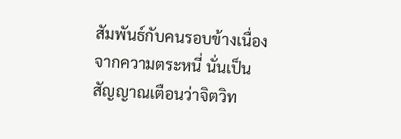สัมพันธ์กับคนรอบข้างเนื่องจากความตระหนี่ นั่นเป็นสัญญาณเตือนว่าจิตวิท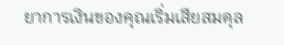ยาการเงินของคุณเริ่มเสียสมดุล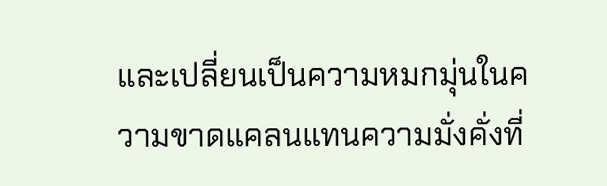และเปลี่ยนเป็นความหมกมุ่นในความขาดแคลนแทนความมั่งคั่งที่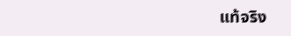แท้จริง